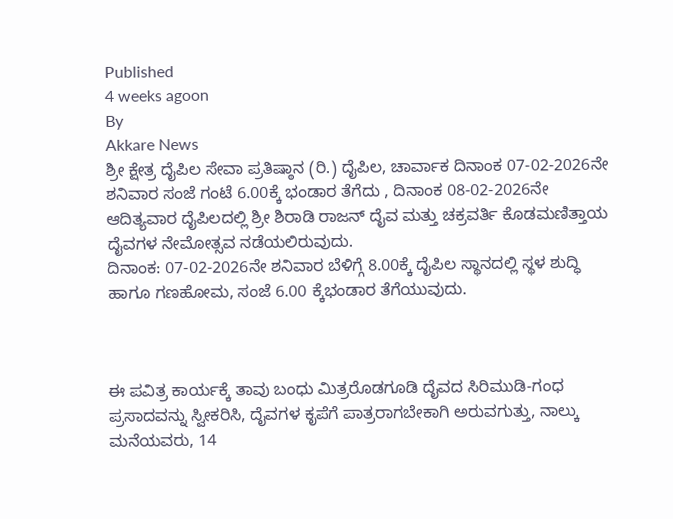Published
4 weeks agoon
By
Akkare News
ಶ್ರೀ ಕ್ಷೇತ್ರ ದೈಪಿಲ ಸೇವಾ ಪ್ರತಿಷ್ಠಾನ (ರಿ.) ದೈಪಿಲ, ಚಾರ್ವಾಕ ದಿನಾಂಕ 07-02-2026ನೇ ಶನಿವಾರ ಸಂಜೆ ಗಂಟೆ 6.00ಕ್ಕೆ ಭಂಡಾರ ತೆಗೆದು , ದಿನಾಂಕ 08-02-2026ನೇ ಆದಿತ್ಯವಾರ ದೈಪಿಲದಲ್ಲಿ ಶ್ರೀ ಶಿರಾಡಿ ರಾಜನ್ ದೈವ ಮತ್ತು ಚಕ್ರವರ್ತಿ ಕೊಡಮಣಿತ್ತಾಯ ದೈವಗಳ ನೇಮೋತ್ಸವ ನಡೆಯಲಿರುವುದು.
ದಿನಾಂಕ: 07-02-2026ನೇ ಶನಿವಾರ ಬೆಳಿಗ್ಗೆ 8.00ಕ್ಕೆ ದೈಪಿಲ ಸ್ಥಾನದಲ್ಲಿ ಸ್ಥಳ ಶುದ್ಧಿ ಹಾಗೂ ಗಣಹೋಮ, ಸಂಜೆ 6.00 ಕ್ಕೆಭಂಡಾರ ತೆಗೆಯುವುದು.



ಈ ಪವಿತ್ರ ಕಾರ್ಯಕ್ಕೆ ತಾವು ಬಂಧು ಮಿತ್ರರೊಡಗೂಡಿ ದೈವದ ಸಿರಿಮುಡಿ-ಗಂಧ ಪ್ರಸಾದವನ್ನು ಸ್ವೀಕರಿಸಿ, ದೈವಗಳ ಕೃಪೆಗೆ ಪಾತ್ರರಾಗಬೇಕಾಗಿ ಅರುವಗುತ್ತು, ನಾಲ್ಕು ಮನೆಯವರು, 14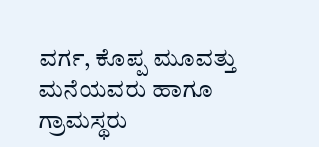ವರ್ಗ, ಕೊಪ್ಪ ಮೂವತ್ತು ಮನೆಯವರು ಹಾಗೂ ಗ್ರಾಮಸ್ಥರು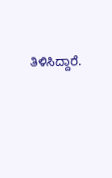ತಿಳಿಸಿದ್ದಾರೆ.